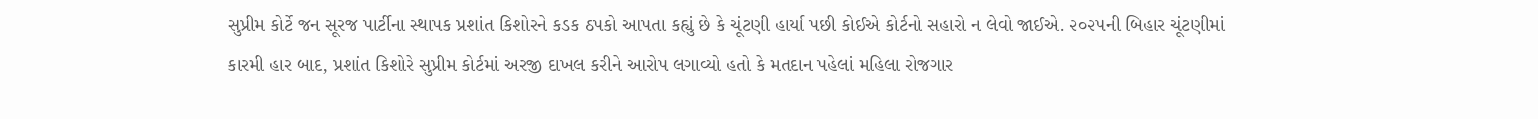સુપ્રીમ કોર્ટે જન સૂરજ પાર્ટીના સ્થાપક પ્રશાંત કિશોરને કડક ઠપકો આપતા કહ્યું છે કે ચૂંટણી હાર્યા પછી કોઈએ કોર્ટનો સહારો ન લેવો જાઈએ. ૨૦૨૫ની બિહાર ચૂંટણીમાં કારમી હાર બાદ, પ્રશાંત કિશોરે સુપ્રીમ કોર્ટમાં અરજી દાખલ કરીને આરોપ લગાવ્યો હતો કે મતદાન પહેલાં મહિલા રોજગાર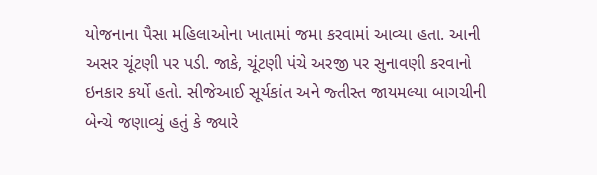યોજનાના પૈસા મહિલાઓના ખાતામાં જમા કરવામાં આવ્યા હતા. આની અસર ચૂંટણી પર પડી. જાકે, ચૂંટણી પંચે અરજી પર સુનાવણી કરવાનો ઇનકાર કર્યો હતો. સીજેઆઈ સૂર્યકાંત અને જ્તીસ્ત જાયમલ્યા બાગચીની બેન્ચે જણાવ્યું હતું કે જ્યારે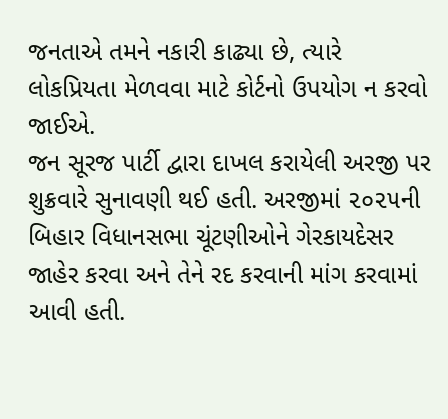જનતાએ તમને નકારી કાઢ્યા છે, ત્યારે લોકપ્રિયતા મેળવવા માટે કોર્ટનો ઉપયોગ ન કરવો જાઈએ.
જન સૂરજ પાર્ટી દ્વારા દાખલ કરાયેલી અરજી પર શુક્રવારે સુનાવણી થઈ હતી. અરજીમાં ૨૦૨૫ની બિહાર વિધાનસભા ચૂંટણીઓને ગેરકાયદેસર જાહેર કરવા અને તેને રદ કરવાની માંગ કરવામાં આવી હતી.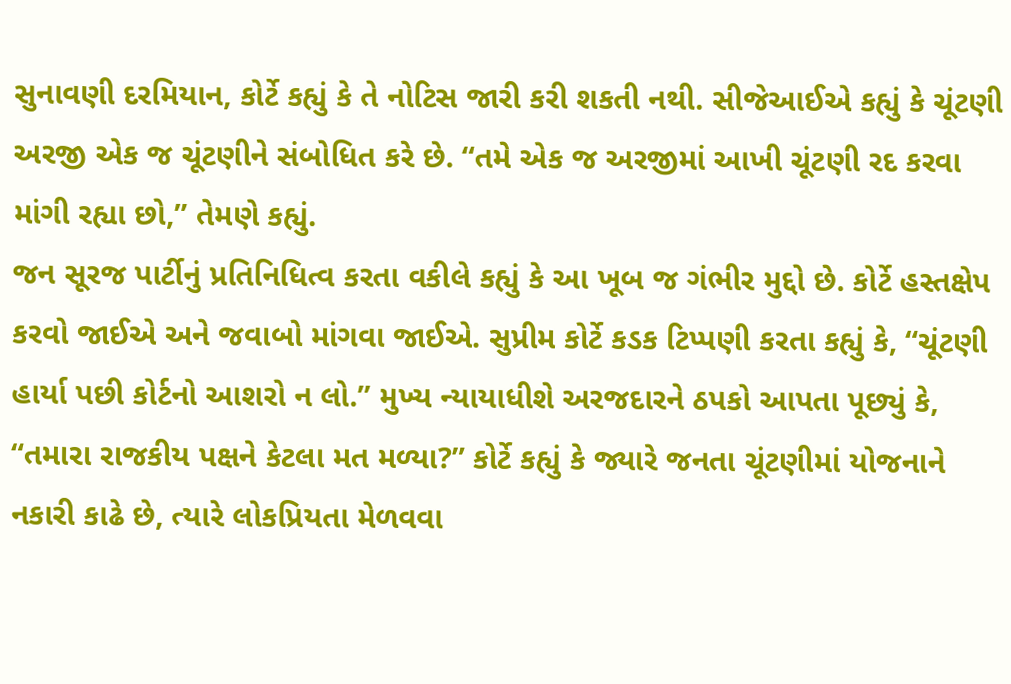સુનાવણી દરમિયાન, કોર્ટે કહ્યું કે તે નોટિસ જારી કરી શકતી નથી. સીજેઆઈએ કહ્યું કે ચૂંટણી અરજી એક જ ચૂંટણીને સંબોધિત કરે છે. “તમે એક જ અરજીમાં આખી ચૂંટણી રદ કરવા માંગી રહ્યા છો,” તેમણે કહ્યું.
જન સૂરજ પાર્ટીનું પ્રતિનિધિત્વ કરતા વકીલે કહ્યું કે આ ખૂબ જ ગંભીર મુદ્દો છે. કોર્ટે હસ્તક્ષેપ કરવો જાઈએ અને જવાબો માંગવા જાઈએ. સુપ્રીમ કોર્ટે કડક ટિપ્પણી કરતા કહ્યું કે, “ચૂંટણી હાર્યા પછી કોર્ટનો આશરો ન લો.” મુખ્ય ન્યાયાધીશે અરજદારને ઠપકો આપતા પૂછ્યું કે, “તમારા રાજકીય પક્ષને કેટલા મત મળ્યા?” કોર્ટે કહ્યું કે જ્યારે જનતા ચૂંટણીમાં યોજનાને નકારી કાઢે છે, ત્યારે લોકપ્રિયતા મેળવવા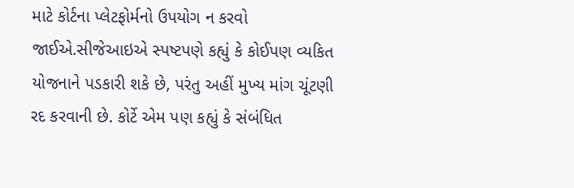માટે કોર્ટના પ્લેટફોર્મનો ઉપયોગ ન કરવો જાઈએ.સીજેઆઇએ સ્પષ્ટપણે કહ્યું કે કોઈપણ વ્યકિત યોજનાને પડકારી શકે છે, પરંતુ અહીં મુખ્ય માંગ ચૂંટણી રદ કરવાની છે. કોર્ટે એમ પણ કહ્યું કે સંબંધિત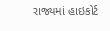રાજ્યમાં હાઇકોર્ટ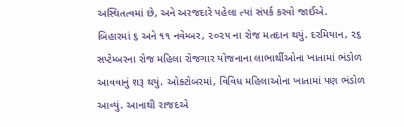અસ્થિતત્વમાં છે, અને અરજદારે પહેલા ત્યાં સંપર્ક કરવો જાઈએ.
બિહારમાં ૬ અને ૧૧ નવેમ્બર, ૨૦૨૫ ના રોજ મતદાન થયું. દરમિયાન, ૨૬ સપ્ટેમ્બરના રોજ મહિલા રોજગાર યોજનાના લાભાર્થીઓના ખાતામાં ભંડોળ આવવાનું શરૂ થયું. ઓક્ટોબરમાં, વિવિધ મહિલાઓના ખાતામાં પણ ભંડોળ આવ્યું. આનાથી રાજદએ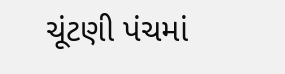ચૂંટણી પંચમાં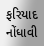ફરિયાદ નોંધાવી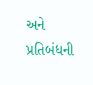અને પ્રતિબંધની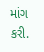માંગ કરી.